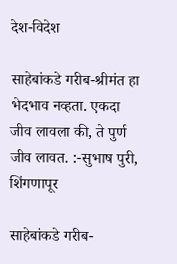देश-विदेश

साहेबांकडे गरीब-श्रीमंत हा भेदभाव नव्हता. एकदा जीव लावला की, ते पुर्ण जीव लावत. :-सुभाष पुरी, शिंगणापूर

साहेबांकडे गरीब-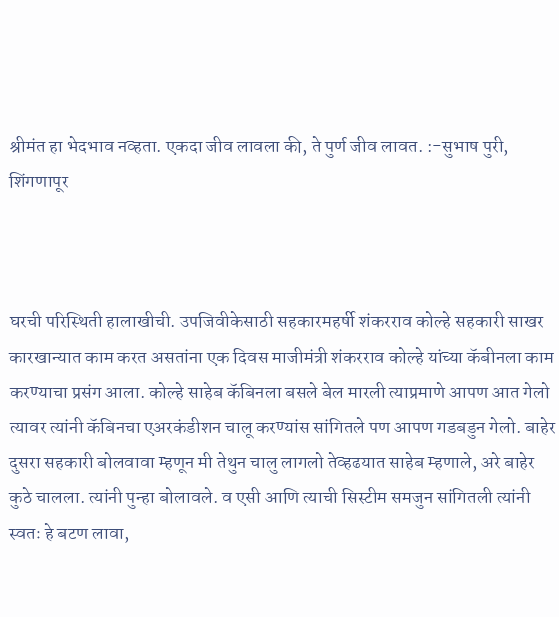श्रीमंत हा भेदभाव नव्हता. एकदा जीव लावला की, ते पुर्ण जीव लावत. :-सुभाष पुरी, शिंगणापूर



घरची परिस्थिती हालाखीची. उपजिवीकेसाठी सहकारमहर्षी शंकरराव कोल्हे सहकारी साखर कारखान्यात काम करत असतांना एक दिवस माजीमंत्री शंकरराव कोल्हे यांच्या कॅबीनला काम करण्याचा प्रसंग आला. कोल्हे साहेब कॅबिनला बसले बेल मारली त्याप्रमाणे आपण आत गेलो त्यावर त्यांनी कॅबिनचा एअरकंडीशन चालू करण्यांस सांगितले पण आपण गडबडुन गेलो. बाहेर दुसरा सहकारी बोलवावा म्हणून मी तेथुन चालु लागलो तेव्हढयात साहेब म्हणाले, अरे बाहेर कुठे चालला. त्यांनी पुन्हा बोलावले. व एसी आणि त्याची सिस्टीम समजुन सांगितली त्यांनी स्वतः हे बटण लावा,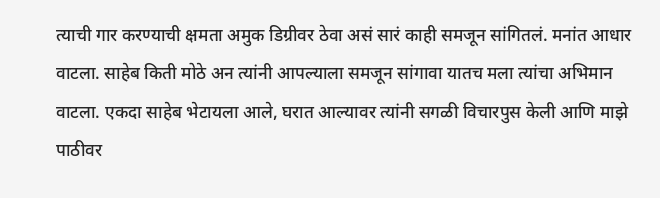त्याची गार करण्याची क्षमता अमुक डिग्रीवर ठेवा असं सारं काही समजून सांगितलं. मनांत आधार वाटला. साहेब किती मोठे अन त्यांनी आपल्याला समजून सांगावा यातच मला त्यांचा अभिमान वाटला. एकदा साहेब भेटायला आले, घरात आल्यावर त्यांनी सगळी विचारपुस केली आणि माझे पाठीवर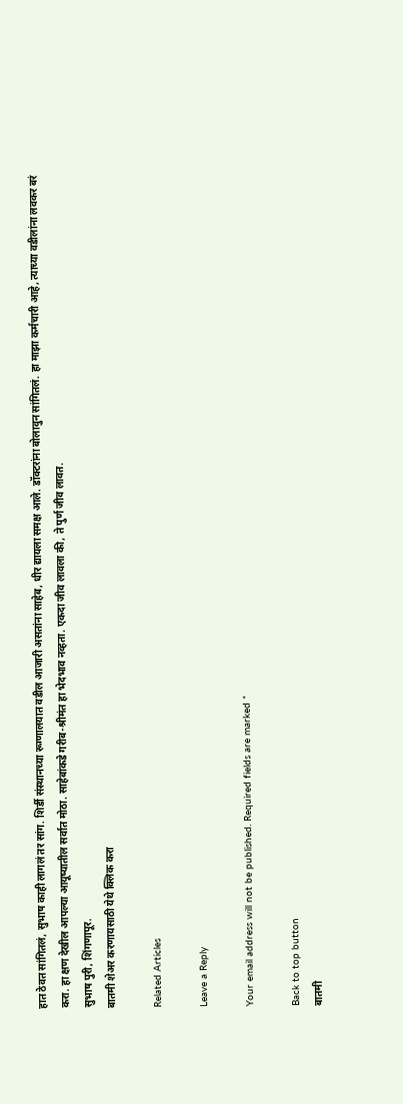हात ठेवत सांगितलं, सुभाष काही लागलं तर सांग. शिर्डी संस्थानच्या रूग्णालयात वडील आजारी असतांना साहेब, धीर द्यायला समक्ष आले. डॉक्टरांना बोलावुन सांगितलं. हा माझा कर्मचारी आहे, त्याच्या वडीलांना लवकर बरं करा. हा क्षण देखील आपल्या आयूष्यातील सर्वात मोठा. साहेबांकडे गरीब-श्रीमंत हा भेदभाव नव्हता. एकदा जीव लावला की, ते पुर्ण जीव लावत.
सुभाष पुरी, शिंगणापूर.
बातमी शेअर करणायसाठी येथे क्लिक करा

Related Articles

Leave a Reply

Your email address will not be published. Required fields are marked *

Back to top button
बातमी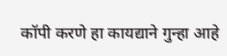कॉपी करणे हा कायद्याने गुन्हा आहे